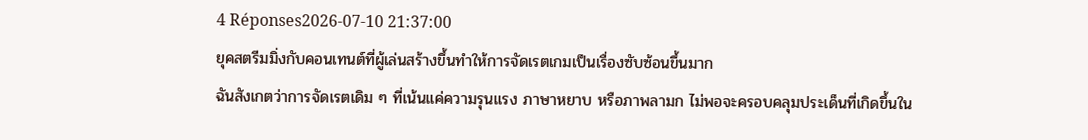4 Réponses2026-07-10 21:37:00
ยุคสตรีมมิ่งกับคอนเทนต์ที่ผู้เล่นสร้างขึ้นทำให้การจัดเรตเกมเป็นเรื่องซับซ้อนขึ้นมาก
ฉันสังเกตว่าการจัดเรตเดิม ๆ ที่เน้นแค่ความรุนแรง ภาษาหยาบ หรือภาพลามก ไม่พอจะครอบคลุมประเด็นที่เกิดขึ้นใน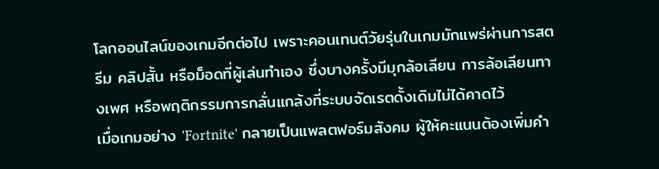โลกออนไลน์ของเกมอีกต่อไป เพราะคอนเทนต์วัยรุ่นในเกมมักแพร่ผ่านการสตรีม คลิปสั้น หรือม็อดที่ผู้เล่นทำเอง ซึ่งบางครั้งมีมุกล้อเลียน การล้อเลียนทางเพศ หรือพฤติกรรมการกลั่นแกล้งที่ระบบจัดเรตดั้งเดิมไม่ได้คาดไว้
เมื่อเกมอย่าง 'Fortnite' กลายเป็นแพลตฟอร์มสังคม ผู้ให้คะแนนต้องเพิ่มคำ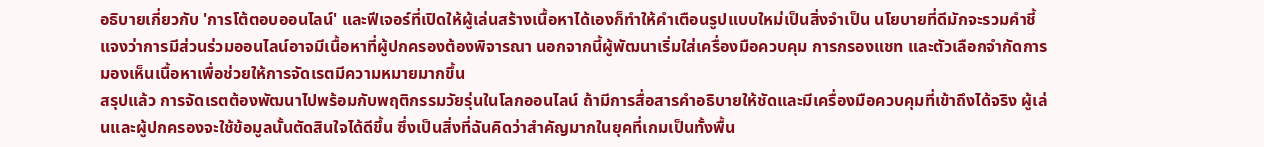อธิบายเกี่ยวกับ 'การโต้ตอบออนไลน์' และฟีเจอร์ที่เปิดให้ผู้เล่นสร้างเนื้อหาได้เองก็ทำให้คำเตือนรูปแบบใหม่เป็นสิ่งจำเป็น นโยบายที่ดีมักจะรวมคำชี้แจงว่าการมีส่วนร่วมออนไลน์อาจมีเนื้อหาที่ผู้ปกครองต้องพิจารณา นอกจากนี้ผู้พัฒนาเริ่มใส่เครื่องมือควบคุม การกรองแชท และตัวเลือกจำกัดการมองเห็นเนื้อหาเพื่อช่วยให้การจัดเรตมีความหมายมากขึ้น
สรุปแล้ว การจัดเรตต้องพัฒนาไปพร้อมกับพฤติกรรมวัยรุ่นในโลกออนไลน์ ถ้ามีการสื่อสารคำอธิบายให้ชัดและมีเครื่องมือควบคุมที่เข้าถึงได้จริง ผู้เล่นและผู้ปกครองจะใช้ข้อมูลนั้นตัดสินใจได้ดีขึ้น ซึ่งเป็นสิ่งที่ฉันคิดว่าสำคัญมากในยุคที่เกมเป็นทั้งพื้น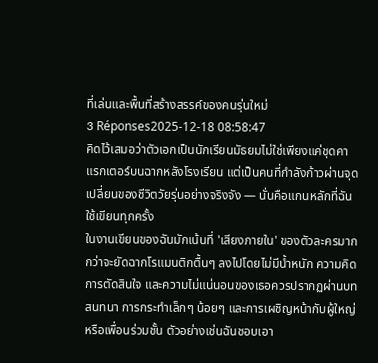ที่เล่นและพื้นที่สร้างสรรค์ของคนรุ่นใหม่
3 Réponses2025-12-18 08:58:47
คิดไว้เสมอว่าตัวเอกเป็นนักเรียนมัธยมไม่ใช่เพียงแค่ชุดคาแรกเตอร์บนฉากหลังโรงเรียน แต่เป็นคนที่กำลังก้าวผ่านจุดเปลี่ยนของชีวิตวัยรุ่นอย่างจริงจัง — นั่นคือแกนหลักที่ฉันใช้เขียนทุกครั้ง
ในงานเขียนของฉันมักเน้นที่ 'เสียงภายใน' ของตัวละครมากกว่าจะยัดฉากโรแมนติกตื้นๆ ลงไปโดยไม่มีน้ำหนัก ความคิด การตัดสินใจ และความไม่แน่นอนของเธอควรปรากฏผ่านบทสนทนา การกระทำเล็กๆ น้อยๆ และการเผชิญหน้ากับผู้ใหญ่หรือเพื่อนร่วมชั้น ตัวอย่างเช่นฉันชอบเอา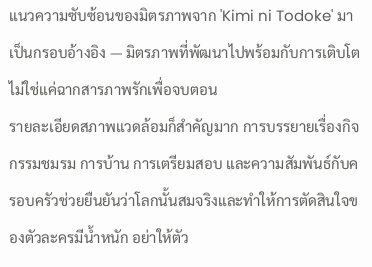แนวความซับซ้อนของมิตรภาพจาก 'Kimi ni Todoke' มาเป็นกรอบอ้างอิง — มิตรภาพที่พัฒนาไปพร้อมกับการเติบโต ไม่ใช่แค่ฉากสารภาพรักเพื่อจบตอน
รายละเอียดสภาพแวดล้อมก็สำคัญมาก การบรรยายเรื่องกิจกรรมชมรม การบ้าน การเตรียมสอบ และความสัมพันธ์กับครอบครัวช่วยยืนยันว่าโลกนั้นสมจริงและทำให้การตัดสินใจของตัวละครมีน้ำหนัก อย่าให้ตัว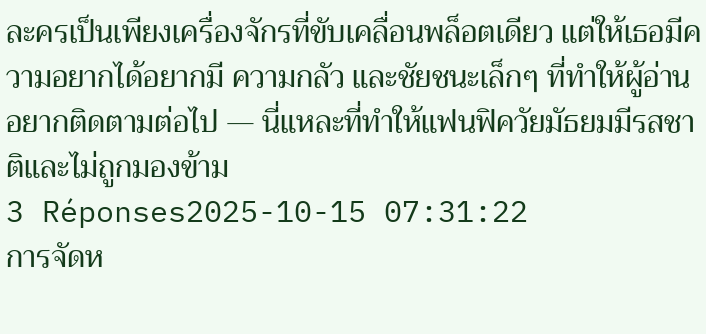ละครเป็นเพียงเครื่องจักรที่ขับเคลื่อนพล็อตเดียว แต่ให้เธอมีความอยากได้อยากมี ความกลัว และชัยชนะเล็กๆ ที่ทำให้ผู้อ่านอยากติดตามต่อไป — นี่แหละที่ทำให้แฟนฟิควัยมัธยมมีรสชาติและไม่ถูกมองข้าม
3 Réponses2025-10-15 07:31:22
การจัดห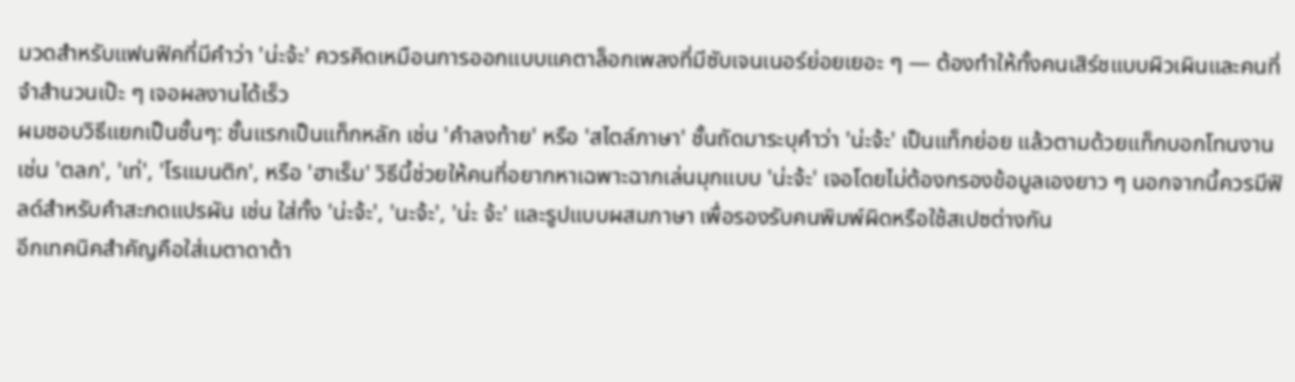มวดสำหรับแฟนฟิคที่มีคำว่า 'น่ะจ้ะ' ควรคิดเหมือนการออกแบบแคตาล็อกเพลงที่มีซับเจนเนอร์ย่อยเยอะ ๆ — ต้องทำให้ทั้งคนเสิร์ชแบบผิวเผินและคนที่จำสำนวนเป๊ะ ๆ เจอผลงานได้เร็ว
ผมชอบวิธีแยกเป็นชั้นๆ: ชั้นแรกเป็นแท็กหลัก เช่น 'คำลงท้าย' หรือ 'สไตล์ภาษา' ชั้นถัดมาระบุคำว่า 'น่ะจ้ะ' เป็นแท็กย่อย แล้วตามด้วยแท็กบอกโทนงาน เช่น 'ตลก', 'เท่', 'โรแมนติก', หรือ 'ฮาเร็ม' วิธีนี้ช่วยให้คนที่อยากหาเฉพาะฉากเล่นมุกแบบ 'น่ะจ้ะ' เจอโดยไม่ต้องกรองข้อมูลเองยาว ๆ นอกจากนี้ควรมีฟิลด์สำหรับคำสะกดแปรผัน เช่น ใส่ทั้ง 'น่ะจ้ะ', 'นะจ้ะ', 'น่ะ จ้ะ' และรูปแบบผสมภาษา เพื่อรองรับคนพิมพ์ผิดหรือใช้สเปซต่างกัน
อีกเทคนิคสำคัญคือใส่เมตาดาต้า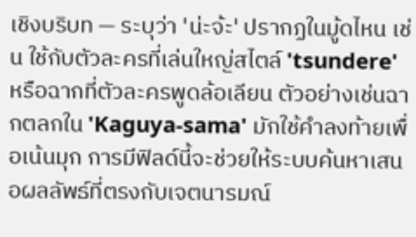เชิงบริบท — ระบุว่า 'น่ะจ้ะ' ปรากฏในมู้ดไหน เช่น ใช้กับตัวละครที่เล่นใหญ่สไตล์ 'tsundere' หรือฉากที่ตัวละครพูดล้อเลียน ตัวอย่างเช่นฉากตลกใน 'Kaguya-sama' มักใช้คำลงท้ายเพื่อเน้นมุก การมีฟิลด์นี้จะช่วยให้ระบบค้นหาเสนอผลลัพธ์ที่ตรงกับเจตนารมณ์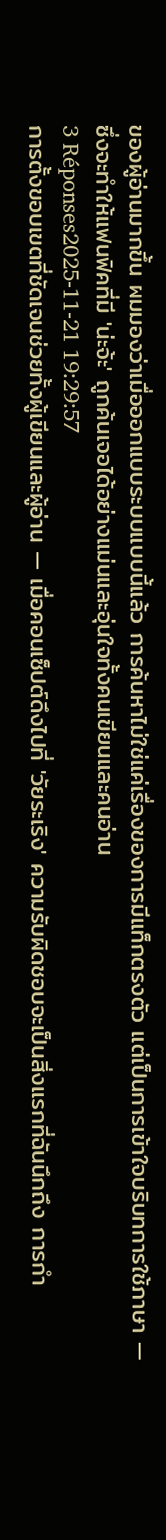ของผู้อ่านมากขึ้น ผมมองว่าเมื่อออกแบบระบบแบบนี้แล้ว การค้นหาไม่ใช่แค่เรื่องของการมีแท็กตรงตัว แต่เป็นการเข้าใจบริบทการใช้ภาษา — ซึ่งจะทำให้แฟนฟิคที่มี 'น่ะจ้ะ' ถูกค้นเจอได้อย่างแม่นและอุ่นใจทั้งคนเขียนและคนอ่าน
3 Réponses2025-11-21 19:29:57
การตั้งขอบเขตที่ชัดเจนช่วยทั้งผู้เขียนและผู้อ่าน — เมื่อคอนเซ็ปต์ดึงไปที่ 'วัยระเริง' ความรับผิดชอบจะเป็นสิ่งแรกที่ฉันนึกถึง การกำ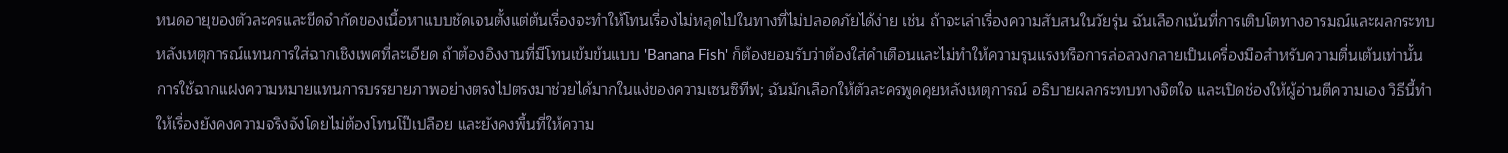หนดอายุของตัวละครและขีดจำกัดของเนื้อหาแบบชัดเจนตั้งแต่ต้นเรื่องจะทำให้โทนเรื่องไม่หลุดไปในทางที่ไม่ปลอดภัยได้ง่าย เช่น ถ้าจะเล่าเรื่องความสับสนในวัยรุ่น ฉันเลือกเน้นที่การเติบโตทางอารมณ์และผลกระทบหลังเหตุการณ์แทนการใส่ฉากเชิงเพศที่ละเอียด ถ้าต้องอิงงานที่มีโทนเข้มข้นแบบ 'Banana Fish' ก็ต้องยอมรับว่าต้องใส่คำเตือนและไม่ทำให้ความรุนแรงหรือการล่อลวงกลายเป็นเครื่องมือสำหรับความตื่นเต้นเท่านั้น
การใช้ฉากแฝงความหมายแทนการบรรยายภาพอย่างตรงไปตรงมาช่วยได้มากในแง่ของความเซนซิทีฟ; ฉันมักเลือกให้ตัวละครพูดคุยหลังเหตุการณ์ อธิบายผลกระทบทางจิตใจ และเปิดช่องให้ผู้อ่านตีความเอง วิธีนี้ทำให้เรื่องยังคงความจริงจังโดยไม่ต้องโทนโป๊เปลือย และยังคงพื้นที่ให้ความ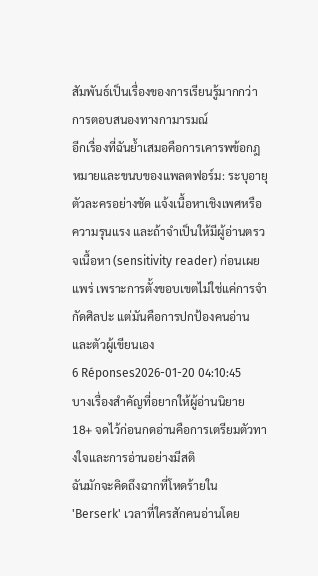สัมพันธ์เป็นเรื่องของการเรียนรู้มากกว่าการตอบสนองทางกามารมณ์
อีกเรื่องที่ฉันย้ำเสมอคือการเคารพข้อกฎหมายและขนบของแพลตฟอร์ม: ระบุอายุตัวละครอย่างชัด แจ้งเนื้อหาเชิงเพศหรือความรุนแรง และถ้าจำเป็นให้มีผู้อ่านตรวจเนื้อหา (sensitivity reader) ก่อนเผยแพร่ เพราะการตั้งขอบเขตไม่ใช่แค่การจำกัดศิลปะ แต่มันคือการปกป้องคนอ่านและตัวผู้เขียนเอง
6 Réponses2026-01-20 04:10:45
บางเรื่องสำคัญที่อยากให้ผู้อ่านนิยาย 18+ จดไว้ก่อนกดอ่านคือการเตรียมตัวทางใจและการอ่านอย่างมีสติ
ฉันมักจะคิดถึงฉากที่โหดร้ายใน 'Berserk' เวลาที่ใครสักคนอ่านโดย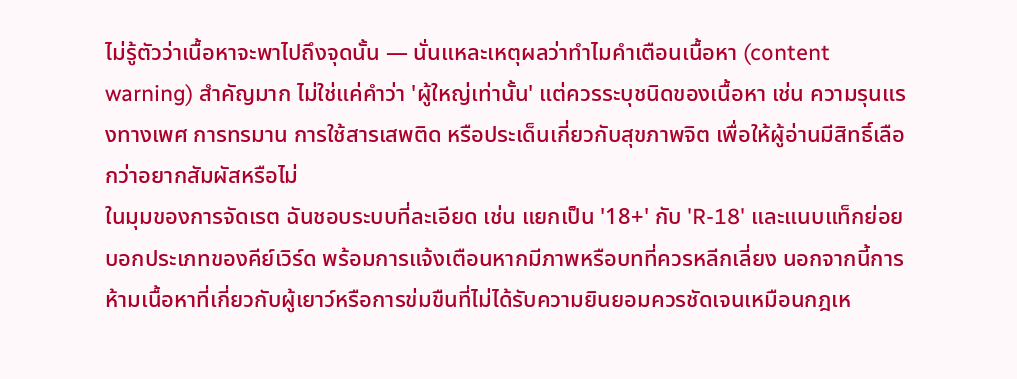ไม่รู้ตัวว่าเนื้อหาจะพาไปถึงจุดนั้น — นั่นแหละเหตุผลว่าทำไมคำเตือนเนื้อหา (content warning) สำคัญมาก ไม่ใช่แค่คำว่า 'ผู้ใหญ่เท่านั้น' แต่ควรระบุชนิดของเนื้อหา เช่น ความรุนแรงทางเพศ การทรมาน การใช้สารเสพติด หรือประเด็นเกี่ยวกับสุขภาพจิต เพื่อให้ผู้อ่านมีสิทธิ์เลือกว่าอยากสัมผัสหรือไม่
ในมุมของการจัดเรต ฉันชอบระบบที่ละเอียด เช่น แยกเป็น '18+' กับ 'R-18' และแนบแท็กย่อยบอกประเภทของคีย์เวิร์ด พร้อมการแจ้งเตือนหากมีภาพหรือบทที่ควรหลีกเลี่ยง นอกจากนี้การห้ามเนื้อหาที่เกี่ยวกับผู้เยาว์หรือการข่มขืนที่ไม่ได้รับความยินยอมควรชัดเจนเหมือนกฎเห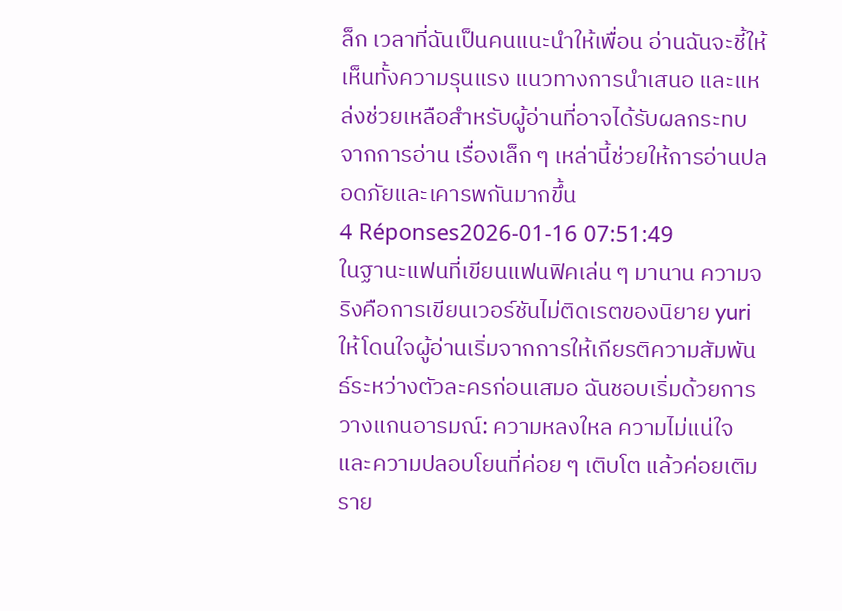ล็ก เวลาที่ฉันเป็นคนแนะนำให้เพื่อน อ่านฉันจะชี้ให้เห็นทั้งความรุนแรง แนวทางการนำเสนอ และแหล่งช่วยเหลือสำหรับผู้อ่านที่อาจได้รับผลกระทบจากการอ่าน เรื่องเล็ก ๆ เหล่านี้ช่วยให้การอ่านปลอดภัยและเคารพกันมากขึ้น
4 Réponses2026-01-16 07:51:49
ในฐานะแฟนที่เขียนแฟนฟิคเล่น ๆ มานาน ความจริงคือการเขียนเวอร์ชันไม่ติดเรตของนิยาย yuri ให้โดนใจผู้อ่านเริ่มจากการให้เกียรติความสัมพันธ์ระหว่างตัวละครก่อนเสมอ ฉันชอบเริ่มด้วยการวางแกนอารมณ์: ความหลงใหล ความไม่แน่ใจ และความปลอบโยนที่ค่อย ๆ เติบโต แล้วค่อยเติมราย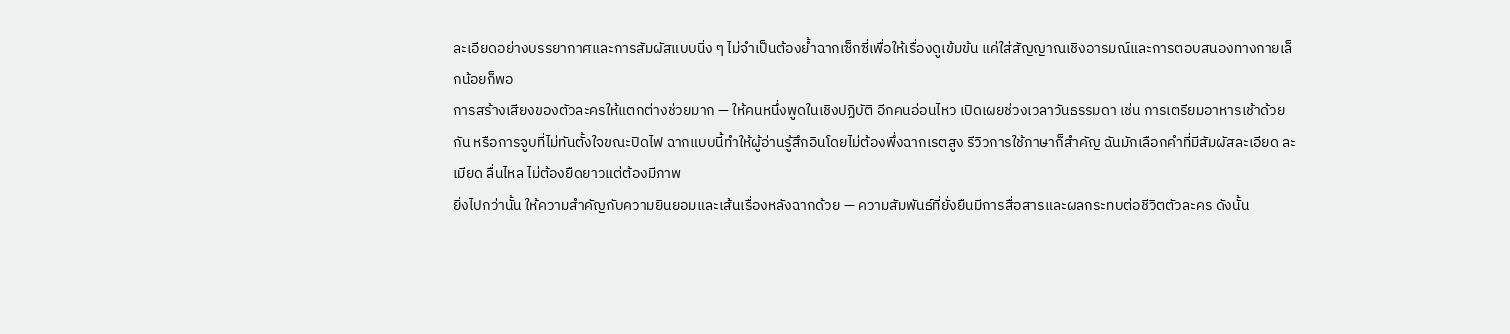ละเอียดอย่างบรรยากาศและการสัมผัสแบบนิ่ง ๆ ไม่จำเป็นต้องย้ำฉากเซ็กซี่เพื่อให้เรื่องดูเข้มข้น แค่ใส่สัญญาณเชิงอารมณ์และการตอบสนองทางกายเล็กน้อยก็พอ
การสร้างเสียงของตัวละครให้แตกต่างช่วยมาก — ให้คนหนึ่งพูดในเชิงปฏิบัติ อีกคนอ่อนไหว เปิดเผยช่วงเวลาวันธรรมดา เช่น การเตรียมอาหารเช้าด้วยกัน หรือการจูบที่ไม่ทันตั้งใจขณะปิดไฟ ฉากแบบนี้ทำให้ผู้อ่านรู้สึกอินโดยไม่ต้องพึ่งฉากเรตสูง รีวิวการใช้ภาษาก็สำคัญ ฉันมักเลือกคำที่มีสัมผัสละเอียด ละเมียด ลื่นไหล ไม่ต้องยืดยาวแต่ต้องมีภาพ
ยิ่งไปกว่านั้น ให้ความสำคัญกับความยินยอมและเส้นเรื่องหลังฉากด้วย — ความสัมพันธ์ที่ยั่งยืนมีการสื่อสารและผลกระทบต่อชีวิตตัวละคร ดังนั้น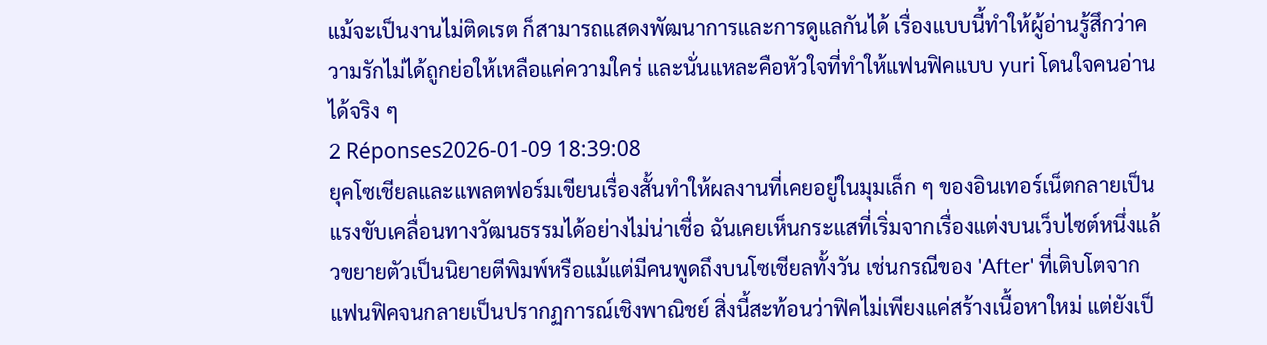แม้จะเป็นงานไม่ติดเรต ก็สามารถแสดงพัฒนาการและการดูแลกันได้ เรื่องแบบนี้ทำให้ผู้อ่านรู้สึกว่าความรักไม่ได้ถูกย่อให้เหลือแค่ความใคร่ และนั่นแหละคือหัวใจที่ทำให้แฟนฟิคแบบ yuri โดนใจคนอ่านได้จริง ๆ
2 Réponses2026-01-09 18:39:08
ยุคโซเชียลและแพลตฟอร์มเขียนเรื่องสั้นทำให้ผลงานที่เคยอยู่ในมุมเล็ก ๆ ของอินเทอร์เน็ตกลายเป็นแรงขับเคลื่อนทางวัฒนธรรมได้อย่างไม่น่าเชื่อ ฉันเคยเห็นกระแสที่เริ่มจากเรื่องแต่งบนเว็บไซต์หนึ่งแล้วขยายตัวเป็นนิยายตีพิมพ์หรือแม้แต่มีคนพูดถึงบนโซเชียลทั้งวัน เช่นกรณีของ 'After' ที่เติบโตจากแฟนฟิคจนกลายเป็นปรากฏการณ์เชิงพาณิชย์ สิ่งนี้สะท้อนว่าฟิคไม่เพียงแค่สร้างเนื้อหาใหม่ แต่ยังเป็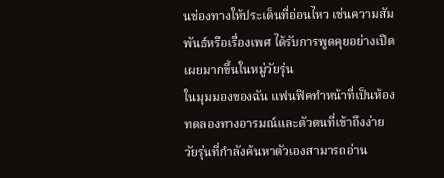นช่องทางให้ประเด็นที่อ่อนไหว เช่นความสัมพันธ์หรือเรื่องเพศ ได้รับการพูดคุยอย่างเปิดเผยมากขึ้นในหมู่วัยรุ่น
ในมุมมองของฉัน แฟนฟิคทำหน้าที่เป็นห้องทดลองทางอารมณ์และตัวตนที่เข้าถึงง่าย วัยรุ่นที่กำลังค้นหาตัวเองสามารถอ่าน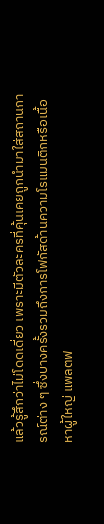แล้วรู้สึกว่าไม่โดดเดี่ยว เพราะมีตัวละครที่คุ้นเคยถูกนำมาใส่สถานการณ์ต่าง ๆ ซึ่งบางครั้งรวมถึงการโฟกัสด้านความโรแมนติกหรือเนื้อหาผู้ใหญ่ แพลตฟ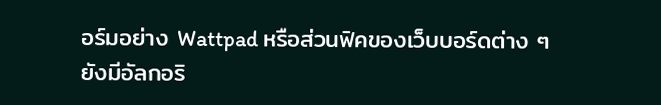อร์มอย่าง Wattpad หรือส่วนฟิคของเว็บบอร์ดต่าง ๆ ยังมีอัลกอริ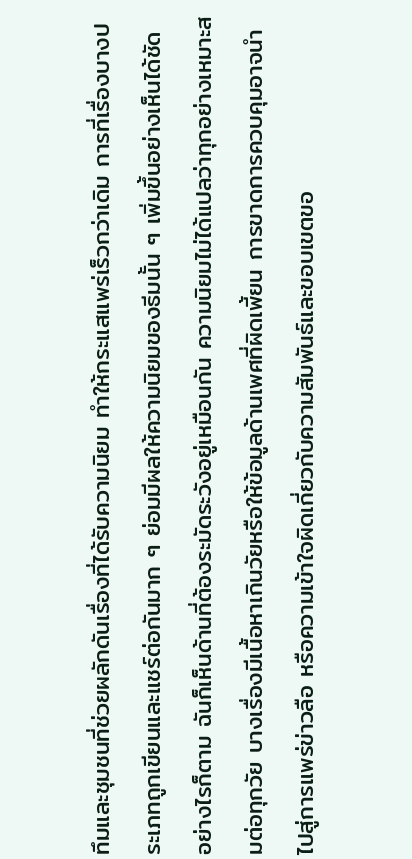ทึมและชุมชนที่ช่วยผลักดันเรื่องที่ได้รับความนิยม ทำให้กระแสแพร่เร็วกว่าเดิม การที่เรื่องบางประเภทถูกเขียนและแชร์ต่อกันมาก ๆ ย่อมมีผลให้ความนิยมของธีมนั้น ๆ เพิ่มขึ้นอย่างเห็นได้ชัด
อย่างไรก็ตาม ฉันก็เห็นด้านที่ต้องระมัดระวังอยู่เหมือนกัน ความนิยมไม่ได้แปลว่าทุกอย่างเหมาะสมต่อทุกวัย บางเรื่องมีเนื้อหาเกินวัยหรือให้ข้อมูลด้านเพศที่ผิดเพี้ยน การขาดการควบคุมอาจนำไปสู่การแพร่ข่าวลือ หรือความเข้าใจผิดเกี่ยวกับความสัมพันธ์และขอบเขตขอ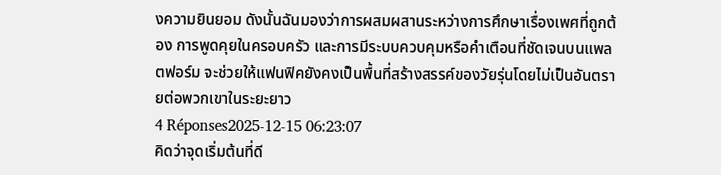งความยินยอม ดังนั้นฉันมองว่าการผสมผสานระหว่างการศึกษาเรื่องเพศที่ถูกต้อง การพูดคุยในครอบครัว และการมีระบบควบคุมหรือคำเตือนที่ชัดเจนบนแพลตฟอร์ม จะช่วยให้แฟนฟิคยังคงเป็นพื้นที่สร้างสรรค์ของวัยรุ่นโดยไม่เป็นอันตรายต่อพวกเขาในระยะยาว
4 Réponses2025-12-15 06:23:07
คิดว่าจุดเริ่มต้นที่ดี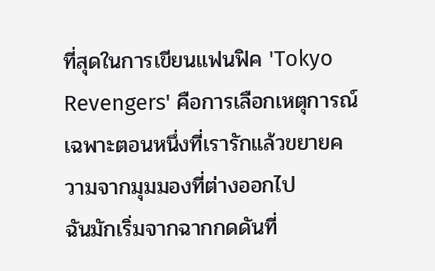ที่สุดในการเขียนแฟนฟิค 'Tokyo Revengers' คือการเลือกเหตุการณ์เฉพาะตอนหนึ่งที่เรารักแล้วขยายความจากมุมมองที่ต่างออกไป
ฉันมักเริ่มจากฉากกดดันที่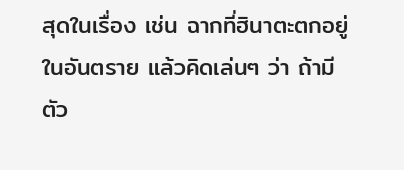สุดในเรื่อง เช่น ฉากที่ฮินาตะตกอยู่ในอันตราย แล้วคิดเล่นๆ ว่า ถ้ามีตัว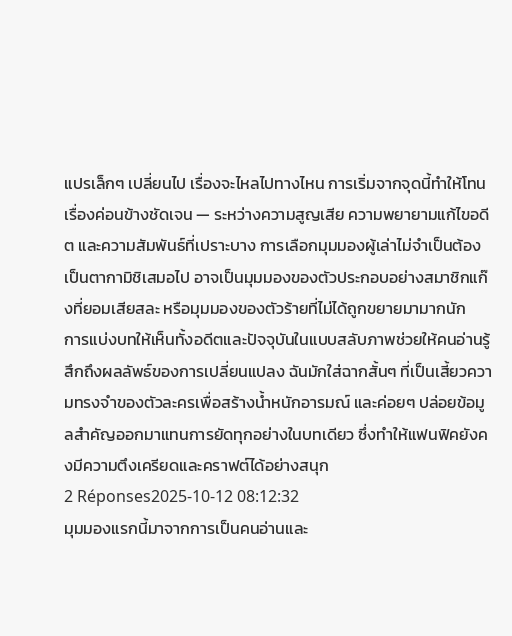แปรเล็กๆ เปลี่ยนไป เรื่องจะไหลไปทางไหน การเริ่มจากจุดนี้ทำให้โทนเรื่องค่อนข้างชัดเจน — ระหว่างความสูญเสีย ความพยายามแก้ไขอดีต และความสัมพันธ์ที่เปราะบาง การเลือกมุมมองผู้เล่าไม่จำเป็นต้องเป็นตากามิชิเสมอไป อาจเป็นมุมมองของตัวประกอบอย่างสมาชิกแก๊งที่ยอมเสียสละ หรือมุมมองของตัวร้ายที่ไม่ได้ถูกขยายมามากนัก
การแบ่งบทให้เห็นทั้งอดีตและปัจจุบันในแบบสลับภาพช่วยให้คนอ่านรู้สึกถึงผลลัพธ์ของการเปลี่ยนแปลง ฉันมักใส่ฉากสั้นๆ ที่เป็นเสี้ยวความทรงจำของตัวละครเพื่อสร้างน้ำหนักอารมณ์ และค่อยๆ ปล่อยข้อมูลสำคัญออกมาแทนการยัดทุกอย่างในบทเดียว ซึ่งทำให้แฟนฟิคยังคงมีความตึงเครียดและคราฟต์ได้อย่างสนุก
2 Réponses2025-10-12 08:12:32
มุมมองแรกนี้มาจากการเป็นคนอ่านและ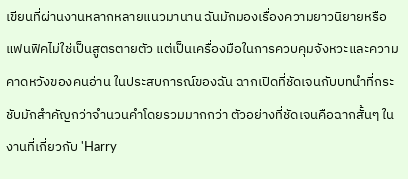เขียนที่ผ่านงานหลากหลายแนวมานาน ฉันมักมองเรื่องความยาวนิยายหรือแฟนฟิคไม่ใช่เป็นสูตรตายตัว แต่เป็นเครื่องมือในการควบคุมจังหวะและความคาดหวังของคนอ่าน ในประสบการณ์ของฉัน ฉากเปิดที่ชัดเจนกับบทนำที่กระชับมักสำคัญกว่าจำนวนคำโดยรวมมากกว่า ตัวอย่างที่ชัดเจนคือฉากสั้นๆ ในงานที่เกี่ยวกับ 'Harry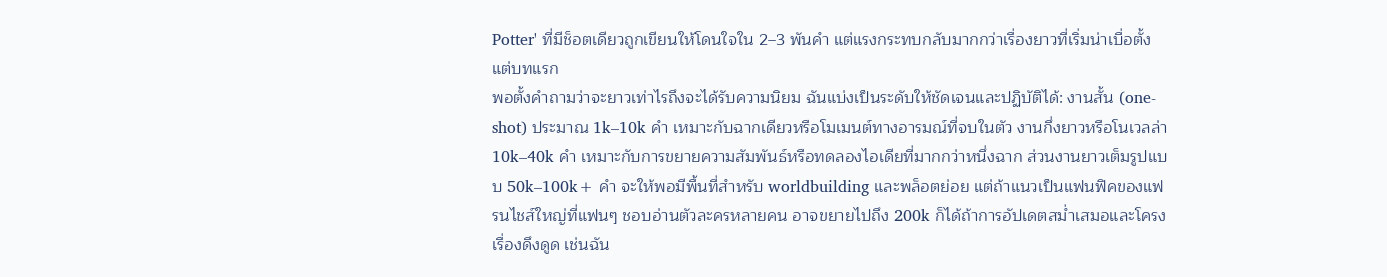Potter' ที่มีช็อตเดียวถูกเขียนให้โดนใจใน 2–3 พันคำ แต่แรงกระทบกลับมากกว่าเรื่องยาวที่เริ่มน่าเบื่อตั้งแต่บทแรก
พอตั้งคำถามว่าจะยาวเท่าไรถึงจะได้รับความนิยม ฉันแบ่งเป็นระดับให้ชัดเจนและปฏิบัติได้: งานสั้น (one-shot) ประมาณ 1k–10k คำ เหมาะกับฉากเดียวหรือโมเมนต์ทางอารมณ์ที่จบในตัว งานกึ่งยาวหรือโนเวลล่า 10k–40k คำ เหมาะกับการขยายความสัมพันธ์หรือทดลองไอเดียที่มากกว่าหนึ่งฉาก ส่วนงานยาวเต็มรูปแบบ 50k–100k+ คำ จะให้พอมีพื้นที่สำหรับ worldbuilding และพล็อตย่อย แต่ถ้าแนวเป็นแฟนฟิคของแฟรนไชส์ใหญ่ที่แฟนๆ ชอบอ่านตัวละครหลายคน อาจขยายไปถึง 200k ก็ได้ถ้าการอัปเดตสม่ำเสมอและโครงเรื่องดึงดูด เช่นฉัน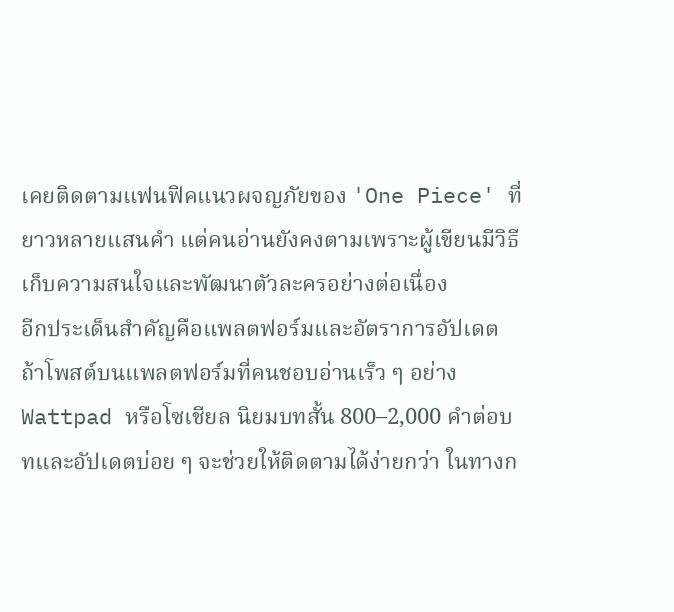เคยติดตามแฟนฟิคแนวผจญภัยของ 'One Piece' ที่ยาวหลายแสนคำ แต่คนอ่านยังคงตามเพราะผู้เขียนมีวิธีเก็บความสนใจและพัฒนาตัวละครอย่างต่อเนื่อง
อีกประเด็นสำคัญคือแพลตฟอร์มและอัตราการอัปเดต ถ้าโพสต์บนแพลตฟอร์มที่คนชอบอ่านเร็ว ๆ อย่าง Wattpad หรือโซเชียล นิยมบทสั้น 800–2,000 คำต่อบทและอัปเดตบ่อย ๆ จะช่วยให้ติดตามได้ง่ายกว่า ในทางก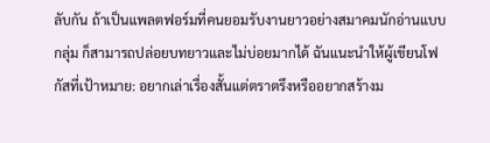ลับกัน ถ้าเป็นแพลตฟอร์มที่คนยอมรับงานยาวอย่างสมาคมนักอ่านแบบกลุ่ม ก็สามารถปล่อยบทยาวและไม่บ่อยมากได้ ฉันแนะนำให้ผู้เขียนโฟกัสที่เป้าหมาย: อยากเล่าเรื่องสั้นแต่ตราตรึงหรืออยากสร้างม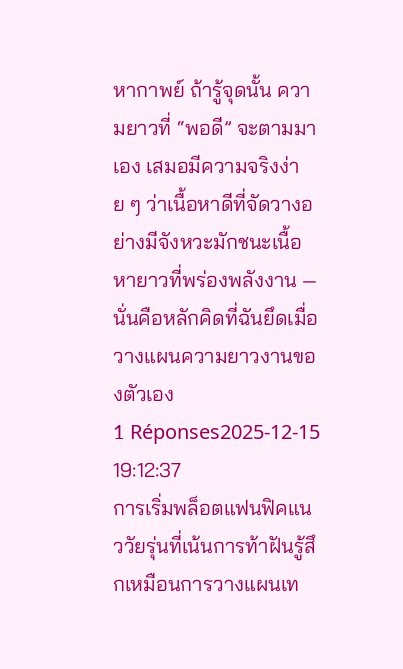หากาพย์ ถ้ารู้จุดนั้น ความยาวที่ “พอดี” จะตามมาเอง เสมอมีความจริงง่าย ๆ ว่าเนื้อหาดีที่จัดวางอย่างมีจังหวะมักชนะเนื้อหายาวที่พร่องพลังงาน — นั่นคือหลักคิดที่ฉันยึดเมื่อวางแผนความยาวงานของตัวเอง
1 Réponses2025-12-15 19:12:37
การเริ่มพล็อตแฟนฟิคแนววัยรุ่นที่เน้นการท้าฝันรู้สึกเหมือนการวางแผนเท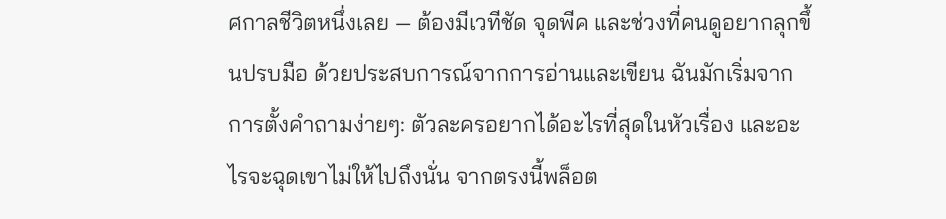ศกาลชีวิตหนึ่งเลย — ต้องมีเวทีชัด จุดพีค และช่วงที่คนดูอยากลุกขึ้นปรบมือ ด้วยประสบการณ์จากการอ่านและเขียน ฉันมักเริ่มจากการตั้งคำถามง่ายๆ: ตัวละครอยากได้อะไรที่สุดในหัวเรื่อง และอะไรจะฉุดเขาไม่ให้ไปถึงนั่น จากตรงนี้พล็อต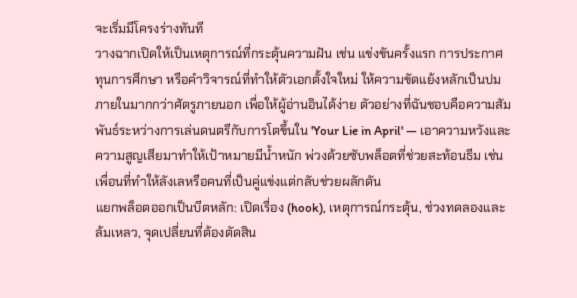จะเริ่มมีโครงร่างทันที
วางฉากเปิดให้เป็นเหตุการณ์ที่กระตุ้นความฝัน เช่น แข่งขันครั้งแรก การประกาศทุนการศึกษา หรือคำวิจารณ์ที่ทำให้ตัวเอกตั้งใจใหม่ ให้ความขัดแย้งหลักเป็นปมภายในมากกว่าศัตรูภายนอก เพื่อให้ผู้อ่านอินได้ง่าย ตัวอย่างที่ฉันชอบคือความสัมพันธ์ระหว่างการเล่นดนตรีกับการโตขึ้นใน 'Your Lie in April' — เอาความหวังและความสูญเสียมาทำให้เป้าหมายมีน้ำหนัก พ่วงด้วยซับพล็อตที่ช่วยสะท้อนธีม เช่น เพื่อนที่ทำให้ลังเลหรือคนที่เป็นคู่แข่งแต่กลับช่วยผลักดัน
แยกพล็อตออกเป็นบีตหลัก: เปิดเรื่อง (hook), เหตุการณ์กระตุ้น, ช่วงทดลองและล้มเหลว, จุดเปลี่ยนที่ต้องตัดสิน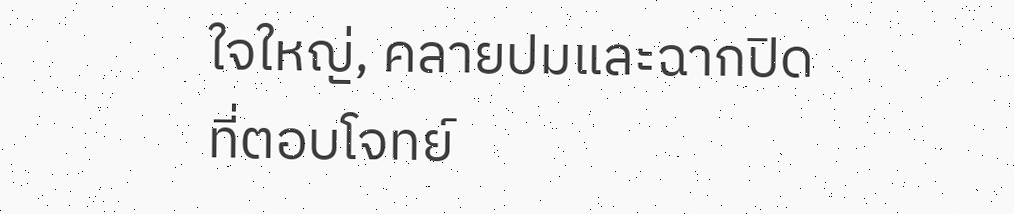ใจใหญ่, คลายปมและฉากปิดที่ตอบโจทย์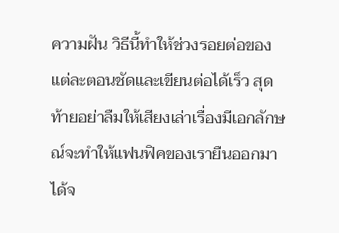ความฝัน วิธีนี้ทำให้ช่วงรอยต่อของแต่ละตอนชัดและเขียนต่อได้เร็ว สุดท้ายอย่าลืมให้เสียงเล่าเรื่องมีเอกลักษณ์จะทำให้แฟนฟิคของเรายืนออกมาได้จ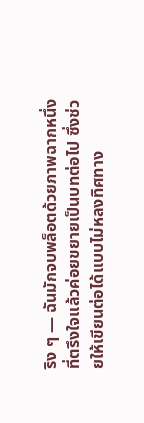ริง ๆ — ฉันมักจบพล็อตด้วยภาพฉากหนึ่งที่ตรึงใจแล้วค่อยขยายเป็นบทต่อไป ซึ่งช่วยให้เขียนต่อได้แบบไม่หลงทิศทาง